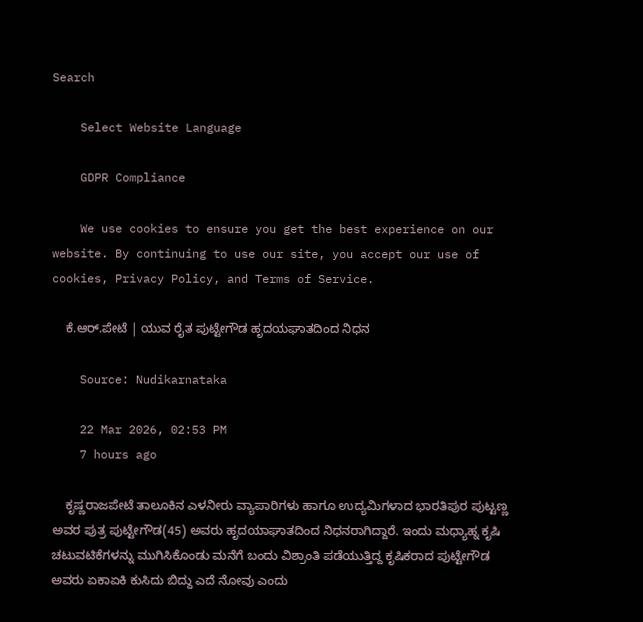Search

    Select Website Language

    GDPR Compliance

    We use cookies to ensure you get the best experience on our website. By continuing to use our site, you accept our use of cookies, Privacy Policy, and Terms of Service.

    ಕೆ.ಆರ್.ಪೇಟೆ | ಯುವ ರೈತ ಪುಟ್ಟೇಗೌಡ ಹೃದಯಘಾತದಿಂದ ನಿಧನ

    Source: Nudikarnataka

    22 Mar 2026, 02:53 PM
    7 hours ago

    ಕೃಷ್ಣರಾಜಪೇಟೆ ತಾಲೂಕಿನ ಎಳನೀರು ವ್ಯಾಪಾರಿಗಳು ಹಾಗೂ ಉದ್ಯಮಿಗಳಾದ ಭಾರತಿಪುರ ಪುಟ್ಟಣ್ಣ ಅವರ ಪುತ್ರ ಪುಟ್ಟೇಗೌಡ(45) ಅವರು ಹೃದಯಾಘಾತದಿಂದ ನಿಧನರಾಗಿದ್ದಾರೆ. ಇಂದು ಮಧ್ಯಾಹ್ನ ಕೃಷಿ ಚಟುವಟಿಕೆಗಳನ್ನು ಮುಗಿಸಿಕೊಂಡು ಮನೆಗೆ ಬಂದು ವಿಶ್ರಾಂತಿ ಪಡೆಯುತ್ತಿದ್ದ ಕೃಷಿಕರಾದ ಪುಟ್ಟೇಗೌಡ ಅವರು ಏಕಾಏಕಿ ಕುಸಿದು ಬಿದ್ದು ಎದೆ ನೋವು ಎಂದು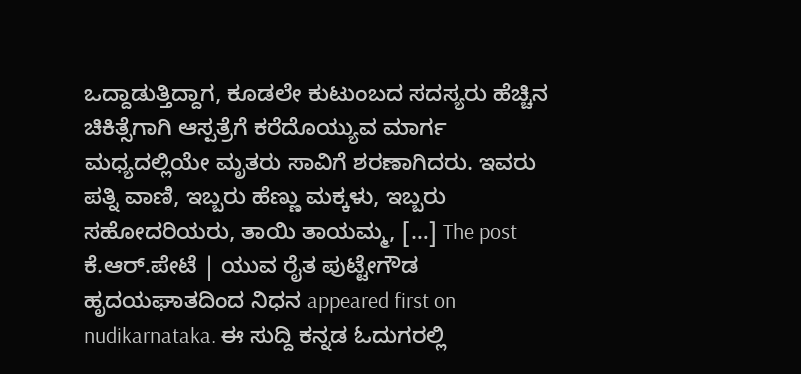ಒದ್ದಾಡುತ್ತಿದ್ದಾಗ, ಕೂಡಲೇ ಕುಟುಂಬದ ಸದಸ್ಯರು ಹೆಚ್ಚಿನ ಚಿಕಿತ್ಸೆಗಾಗಿ ಆಸ್ಪತ್ರೆಗೆ ಕರೆದೊಯ್ಯುವ ಮಾರ್ಗ ಮಧ್ಯದಲ್ಲಿಯೇ ಮೃತರು ಸಾವಿಗೆ ಶರಣಾಗಿದರು. ಇವರು ಪತ್ನಿ ವಾಣಿ, ಇಬ್ಬರು ಹೆಣ್ಣು ಮಕ್ಕಳು, ಇಬ್ಬರು ಸಹೋದರಿಯರು, ತಾಯಿ ತಾಯಮ್ಮ, […] The post ಕೆ.ಆರ್.ಪೇಟೆ | ಯುವ ರೈತ ಪುಟ್ಟೇಗೌಡ ಹೃದಯಘಾತದಿಂದ ನಿಧನ appeared first on nudikarnataka. ಈ ಸುದ್ದಿ ಕನ್ನಡ ಓದುಗರಲ್ಲಿ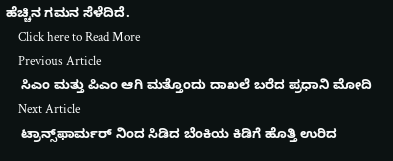ಹೆಚ್ಚಿನ ಗಮನ ಸೆಳೆದಿದೆ.
    Click here to Read More
    Previous Article
    ಸಿಎಂ ಮತ್ತು ಪಿಎಂ ಆಗಿ ಮತ್ತೊಂದು ದಾಖಲೆ ಬರೆದ ಪ್ರಧಾನಿ ಮೋದಿ
    Next Article
    ಟ್ರಾನ್ಸ್‌ಫಾರ್ಮರ್ ನಿಂದ ಸಿಡಿದ ಬೆಂಕಿಯ ಕಿಡಿಗೆ ಹೊತ್ತಿ ಉರಿದ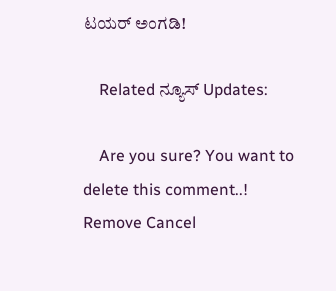ಟಯರ್ ಅಂಗಡಿ!

    Related ನ್ಯೂಸ್ Updates:

    Are you sure? You want to delete this comment..! Remove Cancel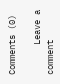Comments (0)

      Leave a comment